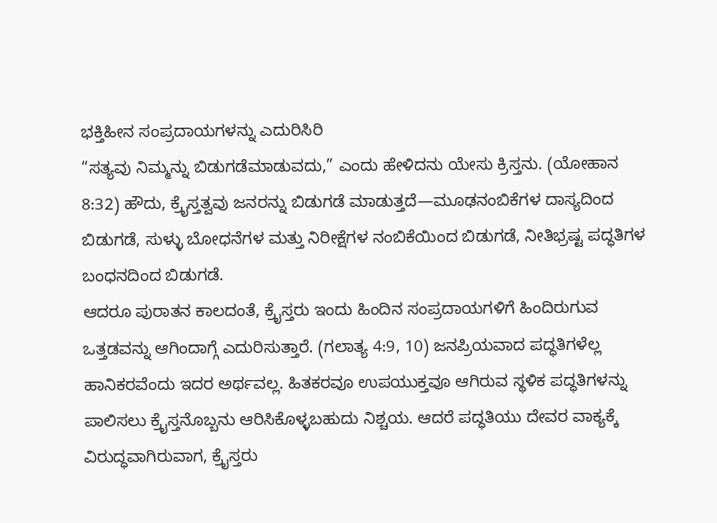ಭಕ್ತಿಹೀನ ಸಂಪ್ರದಾಯಗಳನ್ನು ಎದುರಿಸಿರಿ
“ಸತ್ಯವು ನಿಮ್ಮನ್ನು ಬಿಡುಗಡೆಮಾಡುವದು,” ಎಂದು ಹೇಳಿದನು ಯೇಸು ಕ್ರಿಸ್ತನು. (ಯೋಹಾನ 8:32) ಹೌದು, ಕ್ರೈಸ್ತತ್ವವು ಜನರನ್ನು ಬಿಡುಗಡೆ ಮಾಡುತ್ತದೆ—ಮೂಢನಂಬಿಕೆಗಳ ದಾಸ್ಯದಿಂದ ಬಿಡುಗಡೆ, ಸುಳ್ಳು ಬೋಧನೆಗಳ ಮತ್ತು ನಿರೀಕ್ಷೆಗಳ ನಂಬಿಕೆಯಿಂದ ಬಿಡುಗಡೆ, ನೀತಿಭ್ರಷ್ಟ ಪದ್ಧತಿಗಳ ಬಂಧನದಿಂದ ಬಿಡುಗಡೆ.
ಆದರೂ ಪುರಾತನ ಕಾಲದಂತೆ, ಕ್ರೈಸ್ತರು ಇಂದು ಹಿಂದಿನ ಸಂಪ್ರದಾಯಗಳಿಗೆ ಹಿಂದಿರುಗುವ ಒತ್ತಡವನ್ನು ಆಗಿಂದಾಗ್ಗೆ ಎದುರಿಸುತ್ತಾರೆ. (ಗಲಾತ್ಯ 4:9, 10) ಜನಪ್ರಿಯವಾದ ಪದ್ಧತಿಗಳೆಲ್ಲ ಹಾನಿಕರವೆಂದು ಇದರ ಅರ್ಥವಲ್ಲ. ಹಿತಕರವೂ ಉಪಯುಕ್ತವೂ ಆಗಿರುವ ಸ್ಥಳಿಕ ಪದ್ಧತಿಗಳನ್ನು ಪಾಲಿಸಲು ಕ್ರೈಸ್ತನೊಬ್ಬನು ಆರಿಸಿಕೊಳ್ಳಬಹುದು ನಿಶ್ಚಯ. ಆದರೆ ಪದ್ಧತಿಯು ದೇವರ ವಾಕ್ಯಕ್ಕೆ ವಿರುದ್ಧವಾಗಿರುವಾಗ, ಕ್ರೈಸ್ತರು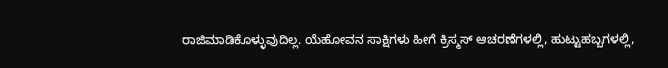ರಾಜಿಮಾಡಿಕೊಳ್ಳುವುದಿಲ್ಲ. ಯೆಹೋವನ ಸಾಕ್ಷಿಗಳು ಹೀಗೆ ಕ್ರಿಸ್ಮಸ್ ಆಚರಣೆಗಳಲ್ಲಿ, ಹುಟ್ಟುಹಬ್ಬಗಳಲ್ಲಿ,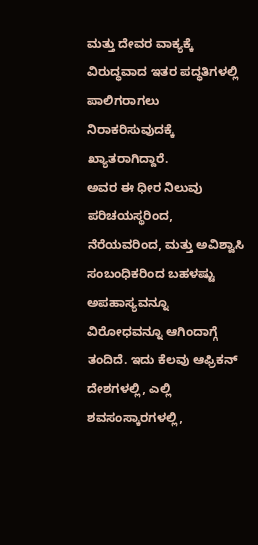ಮತ್ತು ದೇವರ ವಾಕ್ಯಕ್ಕೆ ವಿರುದ್ಧವಾದ ಇತರ ಪದ್ಧತಿಗಳಲ್ಲಿ ಪಾಲಿಗರಾಗಲು ನಿರಾಕರಿಸುವುದಕ್ಕೆ ಖ್ಯಾತರಾಗಿದ್ದಾರೆ.
ಅವರ ಈ ಧೀರ ನಿಲುವು ಪರಿಚಯಸ್ಥರಿಂದ, ನೆರೆಯವರಿಂದ, ಮತ್ತು ಅವಿಶ್ವಾಸಿ ಸಂಬಂಧಿಕರಿಂದ ಬಹಳಷ್ಟು ಅಪಹಾಸ್ಯವನ್ನೂ ವಿರೋಧವನ್ನೂ ಆಗಿಂದಾಗ್ಗೆ ತಂದಿದೆ. ಇದು ಕೆಲವು ಆಫ್ರಿಕನ್ ದೇಶಗಳಲ್ಲಿ, ಎಲ್ಲಿ ಶವಸಂಸ್ಕಾರಗಳಲ್ಲಿ,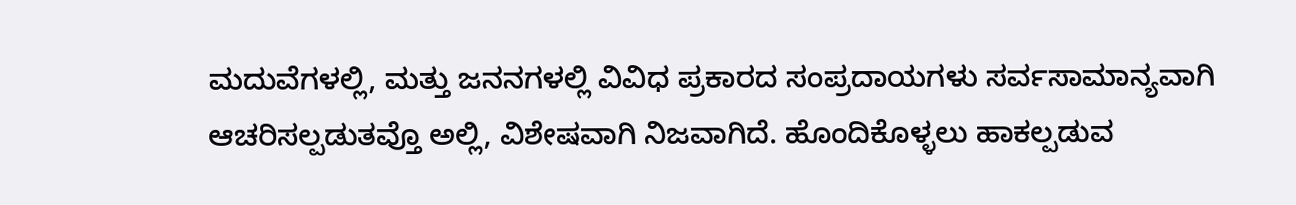ಮದುವೆಗಳಲ್ಲಿ, ಮತ್ತು ಜನನಗಳಲ್ಲಿ ವಿವಿಧ ಪ್ರಕಾರದ ಸಂಪ್ರದಾಯಗಳು ಸರ್ವಸಾಮಾನ್ಯವಾಗಿ ಆಚರಿಸಲ್ಪಡುತವ್ತೊ ಅಲ್ಲಿ, ವಿಶೇಷವಾಗಿ ನಿಜವಾಗಿದೆ. ಹೊಂದಿಕೊಳ್ಳಲು ಹಾಕಲ್ಪಡುವ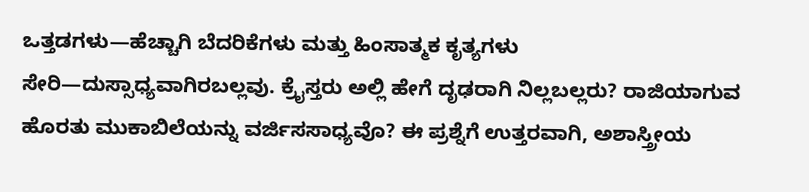ಒತ್ತಡಗಳು—ಹೆಚ್ಚಾಗಿ ಬೆದರಿಕೆಗಳು ಮತ್ತು ಹಿಂಸಾತ್ಮಕ ಕೃತ್ಯಗಳು ಸೇರಿ—ದುಸ್ಸಾಧ್ಯವಾಗಿರಬಲ್ಲವು. ಕ್ರೈಸ್ತರು ಅಲ್ಲಿ ಹೇಗೆ ದೃಢರಾಗಿ ನಿಲ್ಲಬಲ್ಲರು? ರಾಜಿಯಾಗುವ ಹೊರತು ಮುಕಾಬಿಲೆಯನ್ನು ವರ್ಜಿಸಸಾಧ್ಯವೊ? ಈ ಪ್ರಶ್ನೆಗೆ ಉತ್ತರವಾಗಿ, ಅಶಾಸ್ತ್ರೀಯ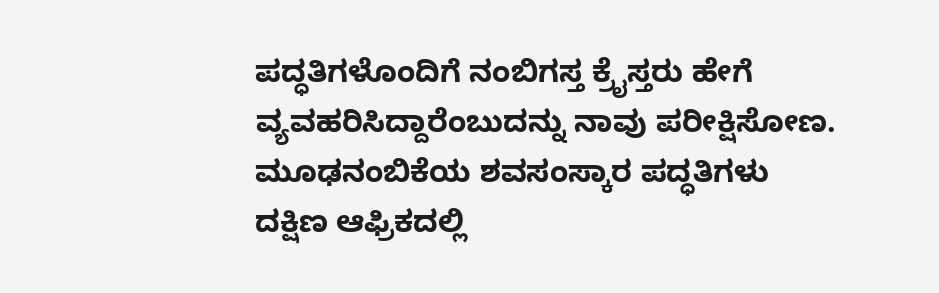ಪದ್ಧತಿಗಳೊಂದಿಗೆ ನಂಬಿಗಸ್ತ ಕ್ರೈಸ್ತರು ಹೇಗೆ ವ್ಯವಹರಿಸಿದ್ದಾರೆಂಬುದನ್ನು ನಾವು ಪರೀಕ್ಷಿಸೋಣ.
ಮೂಢನಂಬಿಕೆಯ ಶವಸಂಸ್ಕಾರ ಪದ್ಧತಿಗಳು
ದಕ್ಷಿಣ ಆಫ್ರಿಕದಲ್ಲಿ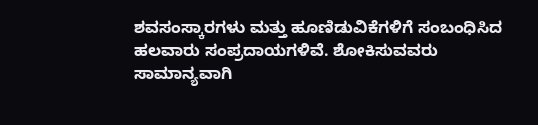ಶವಸಂಸ್ಕಾರಗಳು ಮತ್ತು ಹೂಣಿಡುವಿಕೆಗಳಿಗೆ ಸಂಬಂಧಿಸಿದ ಹಲವಾರು ಸಂಪ್ರದಾಯಗಳಿವೆ. ಶೋಕಿಸುವವರು ಸಾಮಾನ್ಯವಾಗಿ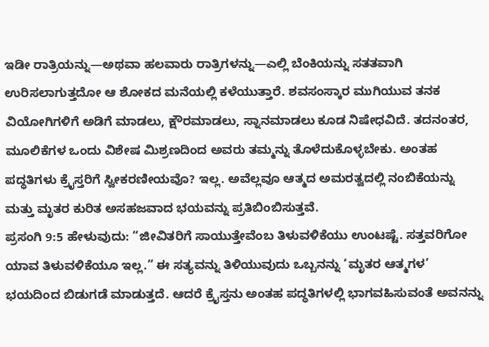ಇಡೀ ರಾತ್ರಿಯನ್ನು—ಅಥವಾ ಹಲವಾರು ರಾತ್ರಿಗಳನ್ನು—ಎಲ್ಲಿ ಬೆಂಕಿಯನ್ನು ಸತತವಾಗಿ ಉರಿಸಲಾಗುತ್ತದೋ ಆ ಶೋಕದ ಮನೆಯಲ್ಲಿ ಕಳೆಯುತ್ತಾರೆ. ಶವಸಂಸ್ಕಾರ ಮುಗಿಯುವ ತನಕ ವಿಯೋಗಿಗಳಿಗೆ ಅಡಿಗೆ ಮಾಡಲು, ಕ್ಷೌರಮಾಡಲು, ಸ್ನಾನಮಾಡಲು ಕೂಡ ನಿಷೇಧವಿದೆ. ತದನಂತರ, ಮೂಲಿಕೆಗಳ ಒಂದು ವಿಶೇಷ ಮಿಶ್ರಣದಿಂದ ಅವರು ತಮ್ಮನ್ನು ತೊಳೆದುಕೊಳ್ಳಬೇಕು. ಅಂತಹ ಪದ್ಧತಿಗಳು ಕ್ರೈಸ್ತರಿಗೆ ಸ್ವೀಕರಣೀಯವೊ? ಇಲ್ಲ. ಅವೆಲ್ಲವೂ ಆತ್ಮದ ಅಮರತ್ವದಲ್ಲಿ ನಂಬಿಕೆಯನ್ನು ಮತ್ತು ಮೃತರ ಕುರಿತ ಅಸಹಜವಾದ ಭಯವನ್ನು ಪ್ರತಿಬಿಂಬಿಸುತ್ತವೆ.
ಪ್ರಸಂಗಿ 9:5 ಹೇಳುವುದು: “ಜೀವಿತರಿಗೆ ಸಾಯುತ್ತೇವೆಂಬ ತಿಳುವಳಿಕೆಯು ಉಂಟಷ್ಟೆ. ಸತ್ತವರಿಗೋ ಯಾವ ತಿಳುವಳಿಕೆಯೂ ಇಲ್ಲ.” ಈ ಸತ್ಯವನ್ನು ತಿಳಿಯುವುದು ಒಬ್ಬನನ್ನು ‘ಮೃತರ ಆತ್ಮಗಳ’ ಭಯದಿಂದ ಬಿಡುಗಡೆ ಮಾಡುತ್ತದೆ. ಆದರೆ ಕ್ರೈಸ್ತನು ಅಂತಹ ಪದ್ಧತಿಗಳಲ್ಲಿ ಭಾಗವಹಿಸುವಂತೆ ಅವನನ್ನು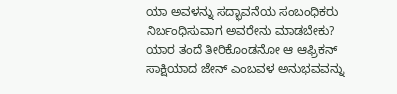ಯಾ ಅವಳನ್ನು ಸದ್ಭಾವನೆಯ ಸಂಬಂಧಿಕರು ನಿರ್ಬಂಧಿಸುವಾಗ ಅವರೇನು ಮಾಡಬೇಕು?
ಯಾರ ತಂದೆ ತೀರಿಕೊಂಡನೋ ಆ ಆಫ್ರಿಕನ್ ಸಾಕ್ಷಿಯಾದ ಜೇನ್ ಎಂಬವಳ ಅನುಭವವನ್ನು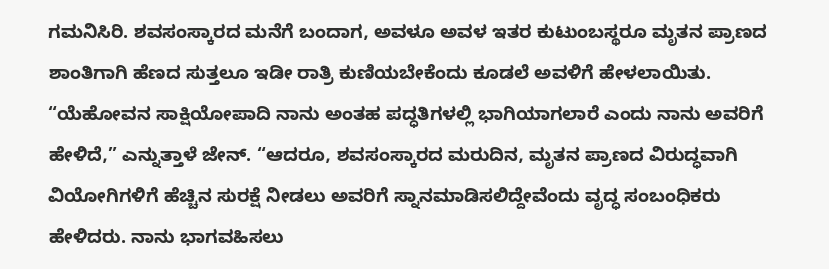ಗಮನಿಸಿರಿ. ಶವಸಂಸ್ಕಾರದ ಮನೆಗೆ ಬಂದಾಗ, ಅವಳೂ ಅವಳ ಇತರ ಕುಟುಂಬಸ್ಥರೂ ಮೃತನ ಪ್ರಾಣದ ಶಾಂತಿಗಾಗಿ ಹೆಣದ ಸುತ್ತಲೂ ಇಡೀ ರಾತ್ರಿ ಕುಣಿಯಬೇಕೆಂದು ಕೂಡಲೆ ಅವಳಿಗೆ ಹೇಳಲಾಯಿತು. “ಯೆಹೋವನ ಸಾಕ್ಷಿಯೋಪಾದಿ ನಾನು ಅಂತಹ ಪದ್ಧತಿಗಳಲ್ಲಿ ಭಾಗಿಯಾಗಲಾರೆ ಎಂದು ನಾನು ಅವರಿಗೆ ಹೇಳಿದೆ,” ಎನ್ನುತ್ತಾಳೆ ಜೇನ್. “ಆದರೂ, ಶವಸಂಸ್ಕಾರದ ಮರುದಿನ, ಮೃತನ ಪ್ರಾಣದ ವಿರುದ್ಧವಾಗಿ ವಿಯೋಗಿಗಳಿಗೆ ಹೆಚ್ಚಿನ ಸುರಕ್ಷೆ ನೀಡಲು ಅವರಿಗೆ ಸ್ನಾನಮಾಡಿಸಲಿದ್ದೇವೆಂದು ವೃದ್ಧ ಸಂಬಂಧಿಕರು ಹೇಳಿದರು. ನಾನು ಭಾಗವಹಿಸಲು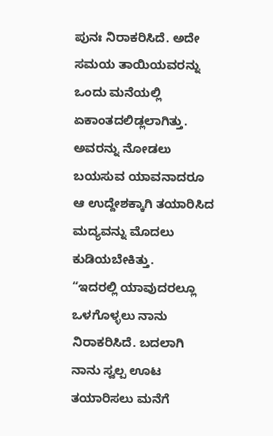ಪುನಃ ನಿರಾಕರಿಸಿದೆ. ಅದೇ ಸಮಯ ತಾಯಿಯವರನ್ನು ಒಂದು ಮನೆಯಲ್ಲಿ ಏಕಾಂತದಲಿಡ್ಲಲಾಗಿತ್ತು. ಅವರನ್ನು ನೋಡಲು ಬಯಸುವ ಯಾವನಾದರೂ ಆ ಉದ್ದೇಶಕ್ಕಾಗಿ ತಯಾರಿಸಿದ ಮದ್ಯವನ್ನು ಮೊದಲು ಕುಡಿಯಬೇಕಿತ್ತು.
“ಇದರಲ್ಲಿ ಯಾವುದರಲ್ಲೂ ಒಳಗೊಳ್ಳಲು ನಾನು ನಿರಾಕರಿಸಿದೆ. ಬದಲಾಗಿ ನಾನು ಸ್ವಲ್ಪ ಊಟ ತಯಾರಿಸಲು ಮನೆಗೆ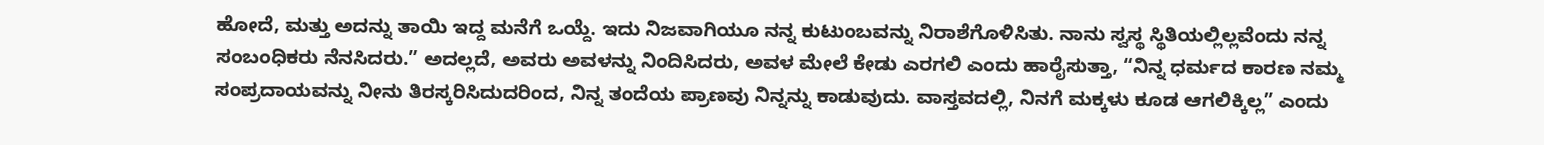ಹೋದೆ, ಮತ್ತು ಅದನ್ನು ತಾಯಿ ಇದ್ದ ಮನೆಗೆ ಒಯ್ದೆ. ಇದು ನಿಜವಾಗಿಯೂ ನನ್ನ ಕುಟುಂಬವನ್ನು ನಿರಾಶೆಗೊಳಿಸಿತು. ನಾನು ಸ್ವಸ್ಥ ಸ್ಥಿತಿಯಲ್ಲಿಲ್ಲವೆಂದು ನನ್ನ ಸಂಬಂಧಿಕರು ನೆನಸಿದರು.” ಅದಲ್ಲದೆ, ಅವರು ಅವಳನ್ನು ನಿಂದಿಸಿದರು, ಅವಳ ಮೇಲೆ ಕೇಡು ಎರಗಲಿ ಎಂದು ಹಾರೈಸುತ್ತಾ, “ನಿನ್ನ ಧರ್ಮದ ಕಾರಣ ನಮ್ಮ ಸಂಪ್ರದಾಯವನ್ನು ನೀನು ತಿರಸ್ಕರಿಸಿದುದರಿಂದ, ನಿನ್ನ ತಂದೆಯ ಪ್ರಾಣವು ನಿನ್ನನ್ನು ಕಾಡುವುದು. ವಾಸ್ತವದಲ್ಲಿ, ನಿನಗೆ ಮಕ್ಕಳು ಕೂಡ ಆಗಲಿಕ್ಕಿಲ್ಲ” ಎಂದು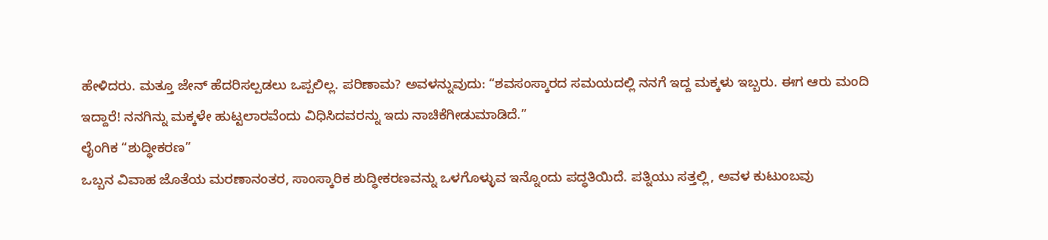ಹೇಳಿದರು. ಮತ್ತೂ ಜೇನ್ ಹೆದರಿಸಲ್ಪಡಲು ಒಪ್ಪಲಿಲ್ಲ. ಪರಿಣಾಮ? ಅವಳನ್ನುವುದು: “ಶವಸಂಸ್ಕಾರದ ಸಮಯದಲ್ಲಿ ನನಗೆ ಇದ್ದ ಮಕ್ಕಳು ಇಬ್ಬರು. ಈಗ ಆರು ಮಂದಿ ಇದ್ದಾರೆ! ನನಗಿನ್ನು ಮಕ್ಕಳೇ ಹುಟ್ಟಲಾರವೆಂದು ವಿಧಿಸಿದವರನ್ನು ಇದು ನಾಚಿಕೆಗೀಡುಮಾಡಿದೆ.”
ಲೈಂಗಿಕ “ಶುದ್ಧೀಕರಣ”
ಒಬ್ಬನ ವಿವಾಹ ಜೊತೆಯ ಮರಣಾನಂತರ, ಸಾಂಸ್ಕಾರಿಕ ಶುದ್ಧೀಕರಣವನ್ನು ಒಳಗೊಳ್ಳುವ ಇನ್ನೊಂದು ಪದ್ಧತಿಯಿದೆ. ಪತ್ನಿಯು ಸತ್ತಲ್ಲಿ, ಅವಳ ಕುಟುಂಬವು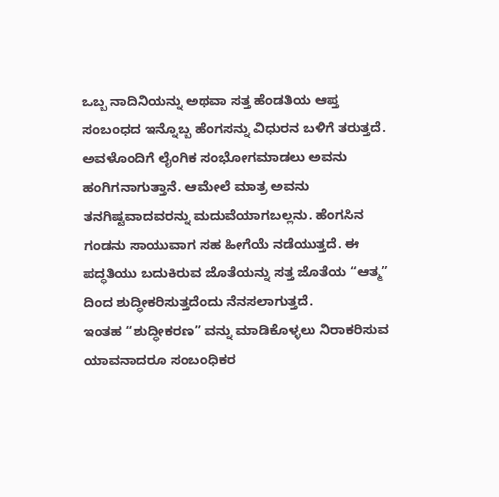ಒಬ್ಬ ನಾದಿನಿಯನ್ನು ಅಥವಾ ಸತ್ತ ಹೆಂಡತಿಯ ಆಪ್ತ ಸಂಬಂಧದ ಇನ್ನೊಬ್ಬ ಹೆಂಗಸನ್ನು ವಿಧುರನ ಬಳಿಗೆ ತರುತ್ತದೆ. ಅವಳೊಂದಿಗೆ ಲೈಂಗಿಕ ಸಂಭೋಗಮಾಡಲು ಅವನು ಹಂಗಿಗನಾಗುತ್ತಾನೆ. ಆಮೇಲೆ ಮಾತ್ರ ಅವನು ತನಗಿಷ್ಟವಾದವರನ್ನು ಮದುವೆಯಾಗಬಲ್ಲನು. ಹೆಂಗಸಿನ ಗಂಡನು ಸಾಯುವಾಗ ಸಹ ಹೀಗೆಯೆ ನಡೆಯುತ್ತದೆ. ಈ ಪದ್ಧತಿಯು ಬದುಕಿರುವ ಜೊತೆಯನ್ನು ಸತ್ತ ಜೊತೆಯ “ಆತ್ಮ” ದಿಂದ ಶುದ್ಧೀಕರಿಸುತ್ತದೆಂದು ನೆನಸಲಾಗುತ್ತದೆ.
ಇಂತಹ “ಶುದ್ಧೀಕರಣ” ವನ್ನು ಮಾಡಿಕೊಳ್ಳಲು ನಿರಾಕರಿಸುವ ಯಾವನಾದರೂ ಸಂಬಂಧಿಕರ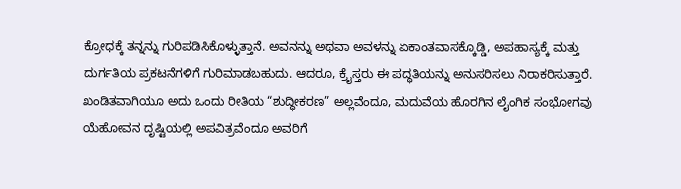ಕ್ರೋಧಕ್ಕೆ ತನ್ನನ್ನು ಗುರಿಪಡಿಸಿಕೊಳ್ಳುತ್ತಾನೆ. ಅವನನ್ನು ಅಥವಾ ಅವಳನ್ನು ಏಕಾಂತವಾಸಕ್ಕೊಡ್ಡಿ, ಅಪಹಾಸ್ಯಕ್ಕೆ ಮತ್ತು ದುರ್ಗತಿಯ ಪ್ರಕಟನೆಗಳಿಗೆ ಗುರಿಮಾಡಬಹುದು. ಆದರೂ, ಕ್ರೈಸ್ತರು ಈ ಪದ್ಧತಿಯನ್ನು ಅನುಸರಿಸಲು ನಿರಾಕರಿಸುತ್ತಾರೆ. ಖಂಡಿತವಾಗಿಯೂ ಅದು ಒಂದು ರೀತಿಯ “ಶುದ್ಧೀಕರಣ” ಅಲ್ಲವೆಂದೂ, ಮದುವೆಯ ಹೊರಗಿನ ಲೈಂಗಿಕ ಸಂಭೋಗವು ಯೆಹೋವನ ದೃಷ್ಟಿಯಲ್ಲಿ ಅಪವಿತ್ರವೆಂದೂ ಅವರಿಗೆ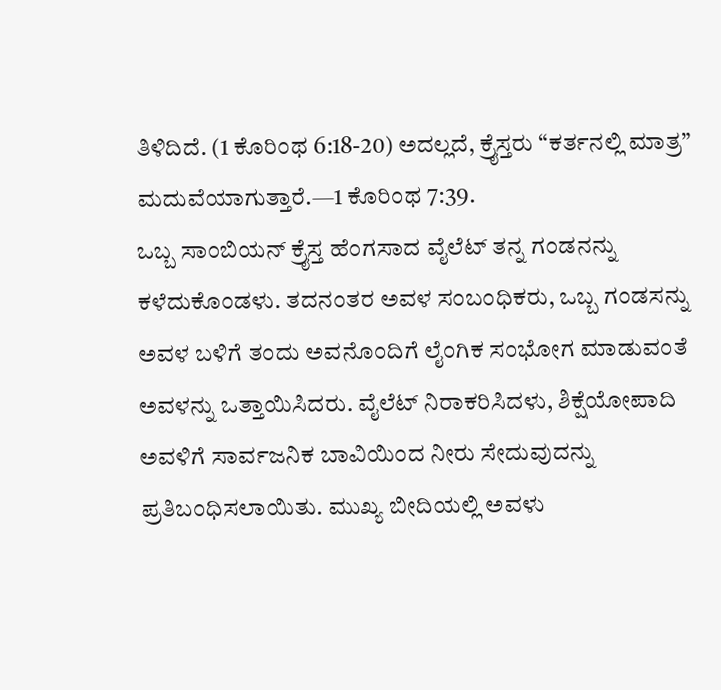ತಿಳಿದಿದೆ. (1 ಕೊರಿಂಥ 6:18-20) ಅದಲ್ಲದೆ, ಕ್ರೈಸ್ತರು “ಕರ್ತನಲ್ಲಿ ಮಾತ್ರ” ಮದುವೆಯಾಗುತ್ತಾರೆ.—1 ಕೊರಿಂಥ 7:39.
ಒಬ್ಬ ಸಾಂಬಿಯನ್ ಕ್ರೈಸ್ತ ಹೆಂಗಸಾದ ವೈಲೆಟ್ ತನ್ನ ಗಂಡನನ್ನು ಕಳೆದುಕೊಂಡಳು. ತದನಂತರ ಅವಳ ಸಂಬಂಧಿಕರು, ಒಬ್ಬ ಗಂಡಸನ್ನು ಅವಳ ಬಳಿಗೆ ತಂದು ಅವನೊಂದಿಗೆ ಲೈಂಗಿಕ ಸಂಭೋಗ ಮಾಡುವಂತೆ ಅವಳನ್ನು ಒತ್ತಾಯಿಸಿದರು. ವೈಲೆಟ್ ನಿರಾಕರಿಸಿದಳು, ಶಿಕ್ಷೆಯೋಪಾದಿ ಅವಳಿಗೆ ಸಾರ್ವಜನಿಕ ಬಾವಿಯಿಂದ ನೀರು ಸೇದುವುದನ್ನು ಪ್ರತಿಬಂಧಿಸಲಾಯಿತು. ಮುಖ್ಯ ಬೀದಿಯಲ್ಲಿ ಅವಳು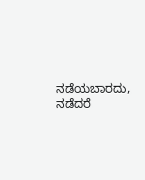ನಡೆಯಬಾರದು, ನಡೆದರೆ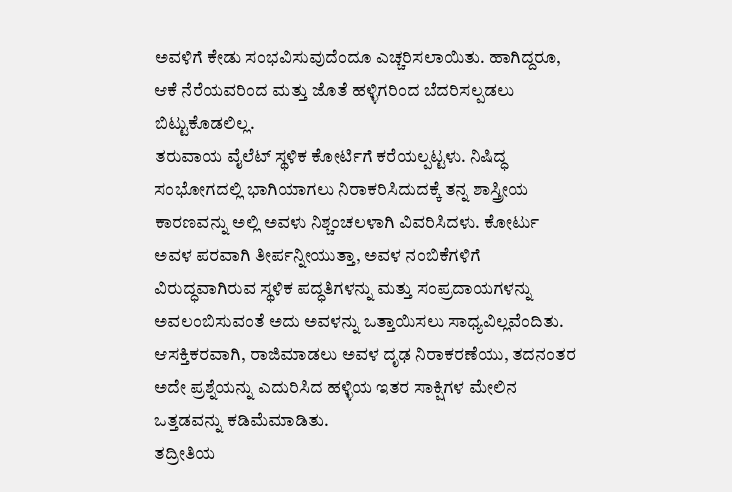ಅವಳಿಗೆ ಕೇಡು ಸಂಭವಿಸುವುದೆಂದೂ ಎಚ್ಚರಿಸಲಾಯಿತು. ಹಾಗಿದ್ದರೂ, ಆಕೆ ನೆರೆಯವರಿಂದ ಮತ್ತು ಜೊತೆ ಹಳ್ಳಿಗರಿಂದ ಬೆದರಿಸಲ್ಪಡಲು ಬಿಟ್ಟುಕೊಡಲಿಲ್ಲ.
ತರುವಾಯ ವೈಲೆಟ್ ಸ್ಥಳಿಕ ಕೋರ್ಟಿಗೆ ಕರೆಯಲ್ಪಟ್ಟಳು. ನಿಷಿದ್ಧ ಸಂಭೋಗದಲ್ಲಿ ಭಾಗಿಯಾಗಲು ನಿರಾಕರಿಸಿದುದಕ್ಕೆ ತನ್ನ ಶಾಸ್ತ್ರೀಯ ಕಾರಣವನ್ನು ಅಲ್ಲಿ ಅವಳು ನಿಶ್ಚಂಚಲಳಾಗಿ ವಿವರಿಸಿದಳು. ಕೋರ್ಟು ಅವಳ ಪರವಾಗಿ ತೀರ್ಪನ್ನೀಯುತ್ತಾ, ಅವಳ ನಂಬಿಕೆಗಳಿಗೆ ವಿರುದ್ಧವಾಗಿರುವ ಸ್ಥಳಿಕ ಪದ್ಧತಿಗಳನ್ನು ಮತ್ತು ಸಂಪ್ರದಾಯಗಳನ್ನು ಅವಲಂಬಿಸುವಂತೆ ಅದು ಅವಳನ್ನು ಒತ್ತಾಯಿಸಲು ಸಾಧ್ಯವಿಲ್ಲವೆಂದಿತು. ಆಸಕ್ತಿಕರವಾಗಿ, ರಾಜಿಮಾಡಲು ಅವಳ ದೃಢ ನಿರಾಕರಣೆಯು, ತದನಂತರ ಅದೇ ಪ್ರಶ್ನೆಯನ್ನು ಎದುರಿಸಿದ ಹಳ್ಳಿಯ ಇತರ ಸಾಕ್ಷಿಗಳ ಮೇಲಿನ ಒತ್ತಡವನ್ನು ಕಡಿಮೆಮಾಡಿತು.
ತದ್ರೀತಿಯ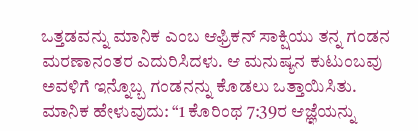ಒತ್ತಡವನ್ನು ಮಾನಿಕ ಎಂಬ ಆಫ್ರಿಕನ್ ಸಾಕ್ಷಿಯು ತನ್ನ ಗಂಡನ ಮರಣಾನಂತರ ಎದುರಿಸಿದಳು. ಆ ಮನುಷ್ಯನ ಕುಟುಂಬವು ಅವಳಿಗೆ ಇನ್ನೊಬ್ಬ ಗಂಡನನ್ನು ಕೊಡಲು ಒತ್ತಾಯಿಸಿತು. ಮಾನಿಕ ಹೇಳುವುದು: “1 ಕೊರಿಂಥ 7:39ರ ಆಜ್ಞೆಯನ್ನು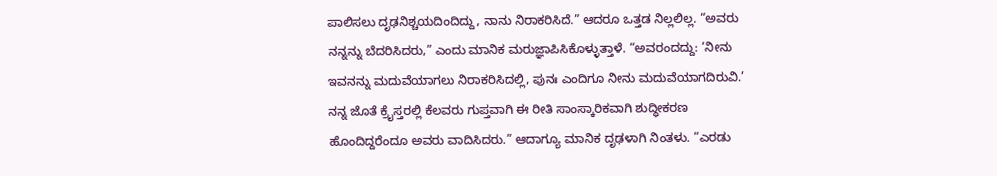ಪಾಲಿಸಲು ದೃಢನಿಶ್ಚಯದಿಂದಿದ್ದು, ನಾನು ನಿರಾಕರಿಸಿದೆ.” ಆದರೂ ಒತ್ತಡ ನಿಲ್ಲಲಿಲ್ಲ. “ಅವರು ನನ್ನನ್ನು ಬೆದರಿಸಿದರು,” ಎಂದು ಮಾನಿಕ ಮರುಜ್ಞಾಪಿಸಿಕೊಳ್ಳುತ್ತಾಳೆ. “ಅವರಂದದ್ದು: ‘ನೀನು ಇವನನ್ನು ಮದುವೆಯಾಗಲು ನಿರಾಕರಿಸಿದಲ್ಲಿ, ಪುನಃ ಎಂದಿಗೂ ನೀನು ಮದುವೆಯಾಗದಿರುವಿ.’ ನನ್ನ ಜೊತೆ ಕ್ರೈಸ್ತರಲ್ಲಿ ಕೆಲವರು ಗುಪ್ತವಾಗಿ ಈ ರೀತಿ ಸಾಂಸ್ಕಾರಿಕವಾಗಿ ಶುದ್ಧೀಕರಣ ಹೊಂದಿದ್ದರೆಂದೂ ಅವರು ವಾದಿಸಿದರು.” ಆದಾಗ್ಯೂ ಮಾನಿಕ ದೃಢಳಾಗಿ ನಿಂತಳು. “ಎರಡು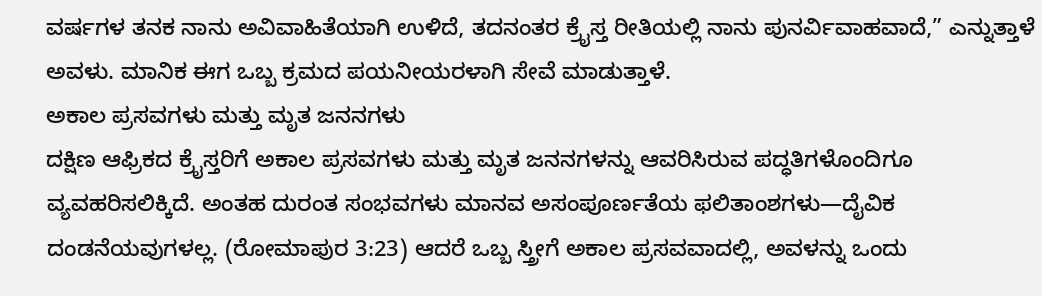ವರ್ಷಗಳ ತನಕ ನಾನು ಅವಿವಾಹಿತೆಯಾಗಿ ಉಳಿದೆ, ತದನಂತರ ಕ್ರೈಸ್ತ ರೀತಿಯಲ್ಲಿ ನಾನು ಪುನರ್ವಿವಾಹವಾದೆ,” ಎನ್ನುತ್ತಾಳೆ ಅವಳು. ಮಾನಿಕ ಈಗ ಒಬ್ಬ ಕ್ರಮದ ಪಯನೀಯರಳಾಗಿ ಸೇವೆ ಮಾಡುತ್ತಾಳೆ.
ಅಕಾಲ ಪ್ರಸವಗಳು ಮತ್ತು ಮೃತ ಜನನಗಳು
ದಕ್ಷಿಣ ಆಫ್ರಿಕದ ಕ್ರೈಸ್ತರಿಗೆ ಅಕಾಲ ಪ್ರಸವಗಳು ಮತ್ತು ಮೃತ ಜನನಗಳನ್ನು ಆವರಿಸಿರುವ ಪದ್ಧತಿಗಳೊಂದಿಗೂ ವ್ಯವಹರಿಸಲಿಕ್ಕಿದೆ. ಅಂತಹ ದುರಂತ ಸಂಭವಗಳು ಮಾನವ ಅಸಂಪೂರ್ಣತೆಯ ಫಲಿತಾಂಶಗಳು—ದೈವಿಕ ದಂಡನೆಯವುಗಳಲ್ಲ. (ರೋಮಾಪುರ 3:23) ಆದರೆ ಒಬ್ಬ ಸ್ತ್ರೀಗೆ ಅಕಾಲ ಪ್ರಸವವಾದಲ್ಲಿ, ಅವಳನ್ನು ಒಂದು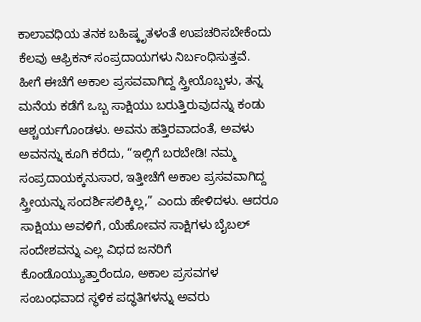ಕಾಲಾವಧಿಯ ತನಕ ಬಹಿಷ್ಕೃತಳಂತೆ ಉಪಚರಿಸಬೇಕೆಂದು ಕೆಲವು ಆಫ್ರಿಕನ್ ಸಂಪ್ರದಾಯಗಳು ನಿರ್ಬಂಧಿಸುತ್ತವೆ.
ಹೀಗೆ ಈಚೆಗೆ ಅಕಾಲ ಪ್ರಸವವಾಗಿದ್ದ ಸ್ತ್ರೀಯೊಬ್ಬಳು, ತನ್ನ ಮನೆಯ ಕಡೆಗೆ ಒಬ್ಬ ಸಾಕ್ಷಿಯು ಬರುತ್ತಿರುವುದನ್ನು ಕಂಡು ಆಶ್ಚರ್ಯಗೊಂಡಳು. ಅವನು ಹತ್ತಿರವಾದಂತೆ, ಅವಳು ಅವನನ್ನು ಕೂಗಿ ಕರೆದು, “ಇಲ್ಲಿಗೆ ಬರಬೇಡಿ! ನಮ್ಮ ಸಂಪ್ರದಾಯಕ್ಕನುಸಾರ, ಇತ್ತೀಚೆಗೆ ಅಕಾಲ ಪ್ರಸವವಾಗಿದ್ದ ಸ್ತ್ರೀಯನ್ನು ಸಂದರ್ಶಿಸಲಿಕ್ಕಿಲ್ಲ,” ಎಂದು ಹೇಳಿದಳು. ಆದರೂ ಸಾಕ್ಷಿಯು ಅವಳಿಗೆ, ಯೆಹೋವನ ಸಾಕ್ಷಿಗಳು ಬೈಬಲ್ ಸಂದೇಶವನ್ನು ಎಲ್ಲ ವಿಧದ ಜನರಿಗೆ ಕೊಂಡೊಯ್ಯುತ್ತಾರೆಂದೂ, ಅಕಾಲ ಪ್ರಸವಗಳ ಸಂಬಂಧವಾದ ಸ್ಥಳಿಕ ಪದ್ಧತಿಗಳನ್ನು ಅವರು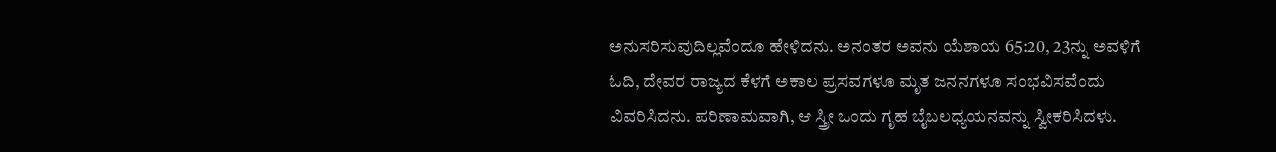ಅನುಸರಿಸುವುದಿಲ್ಲವೆಂದೂ ಹೇಳಿದನು. ಅನಂತರ ಅವನು ಯೆಶಾಯ 65:20, 23ನ್ನು ಅವಳಿಗೆ ಓದಿ, ದೇವರ ರಾಜ್ಯದ ಕೆಳಗೆ ಅಕಾಲ ಪ್ರಸವಗಳೂ ಮೃತ ಜನನಗಳೂ ಸಂಭವಿಸವೆಂದು ವಿವರಿಸಿದನು. ಪರಿಣಾಮವಾಗಿ, ಆ ಸ್ತ್ರೀ ಒಂದು ಗೃಹ ಬೈಬಲಧ್ಯಯನವನ್ನು ಸ್ವೀಕರಿಸಿದಳು.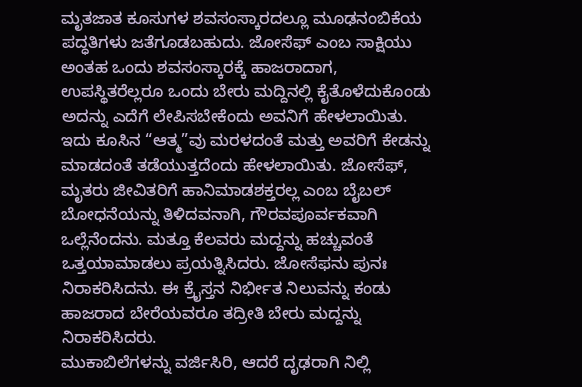ಮೃತಜಾತ ಕೂಸುಗಳ ಶವಸಂಸ್ಕಾರದಲ್ಲೂ ಮೂಢನಂಬಿಕೆಯ ಪದ್ಧತಿಗಳು ಜತೆಗೂಡಬಹುದು. ಜೋಸೆಫ್ ಎಂಬ ಸಾಕ್ಷಿಯು ಅಂತಹ ಒಂದು ಶವಸಂಸ್ಕಾರಕ್ಕೆ ಹಾಜರಾದಾಗ, ಉಪಸ್ಥಿತರೆಲ್ಲರೂ ಒಂದು ಬೇರು ಮದ್ದಿನಲ್ಲಿ ಕೈತೊಳೆದುಕೊಂಡು ಅದನ್ನು ಎದೆಗೆ ಲೇಪಿಸಬೇಕೆಂದು ಅವನಿಗೆ ಹೇಳಲಾಯಿತು. ಇದು ಕೂಸಿನ “ಆತ್ಮ”ವು ಮರಳದಂತೆ ಮತ್ತು ಅವರಿಗೆ ಕೇಡನ್ನು ಮಾಡದಂತೆ ತಡೆಯುತ್ತದೆಂದು ಹೇಳಲಾಯಿತು. ಜೋಸೆಫ್, ಮೃತರು ಜೀವಿತರಿಗೆ ಹಾನಿಮಾಡಶಕ್ತರಲ್ಲ ಎಂಬ ಬೈಬಲ್ ಬೋಧನೆಯನ್ನು ತಿಳಿದವನಾಗಿ, ಗೌರವಪೂರ್ವಕವಾಗಿ ಒಲ್ಲೆನೆಂದನು. ಮತ್ತೂ ಕೆಲವರು ಮದ್ದನ್ನು ಹಚ್ಚುವಂತೆ ಒತ್ತಯಾಮಾಡಲು ಪ್ರಯತ್ನಿಸಿದರು. ಜೋಸೆಫನು ಪುನಃ ನಿರಾಕರಿಸಿದನು. ಈ ಕ್ರೈಸ್ತನ ನಿರ್ಭೀತ ನಿಲುವನ್ನು ಕಂಡು ಹಾಜರಾದ ಬೇರೆಯವರೂ ತದ್ರೀತಿ ಬೇರು ಮದ್ದನ್ನು ನಿರಾಕರಿಸಿದರು.
ಮುಕಾಬಿಲೆಗಳನ್ನು ವರ್ಜಿಸಿರಿ, ಆದರೆ ದೃಢರಾಗಿ ನಿಲ್ಲಿ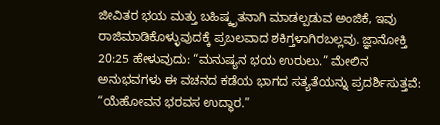ಜೀವಿತರ ಭಯ ಮತ್ತು ಬಹಿಷ್ಕೃತನಾಗಿ ಮಾಡಲ್ಪಡುವ ಅಂಜಿಕೆ, ಇವು ರಾಜಿಮಾಡಿಕೊಳ್ಳುವುದಕ್ಕೆ ಪ್ರಬಲವಾದ ಶಕಿಗ್ತಳಾಗಿರಬಲ್ಲವು. ಜ್ಞಾನೋಕ್ತಿ 20:25 ಹೇಳುವುದು: “ಮನುಷ್ಯನ ಭಯ ಉರುಲು.” ಮೇಲಿನ ಅನುಭವಗಳು ಈ ವಚನದ ಕಡೆಯ ಭಾಗದ ಸತ್ಯತೆಯನ್ನು ಪ್ರದರ್ಶಿಸುತ್ತವೆ: “ಯೆಹೋವನ ಭರವಸ ಉದ್ಧಾರ.”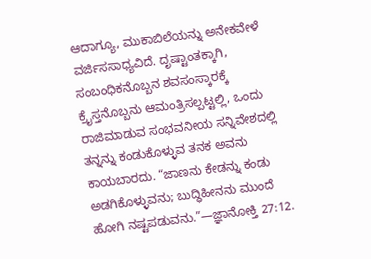ಆದಾಗ್ಯೂ, ಮುಕಾಬಿಲೆಯನ್ನು ಅನೇಕವೇಳೆ ವರ್ಜಿಸಸಾಧ್ಯವಿದೆ. ದೃಷ್ಟಾಂತಕ್ಕಾಗಿ, ಸಂಬಂಧಿಕನೊಬ್ಬನ ಶವಸಂಸ್ಕಾರಕ್ಕೆ ಕ್ರೈಸ್ತನೊಬ್ಬನು ಆಮಂತ್ರಿಸಲ್ಪಟ್ಟಲ್ಲಿ, ಒಂದು ರಾಜಿಮಾಡುವ ಸಂಭವನೀಯ ಸನ್ನಿವೇಶದಲ್ಲಿ ತನ್ನನ್ನು ಕಂಡುಕೊಳ್ಳುವ ತನಕ ಅವನು ಕಾಯಬಾರದು. “ಜಾಣನು ಕೇಡನ್ನು ಕಂಡು ಅಡಗಿಕೊಳ್ಳುವನು; ಬುದ್ಧಿಹೀನನು ಮುಂದೆ ಹೋಗಿ ನಷ್ಟಪಡುವನು.”—ಜ್ಞಾನೋಕ್ತಿ 27:12.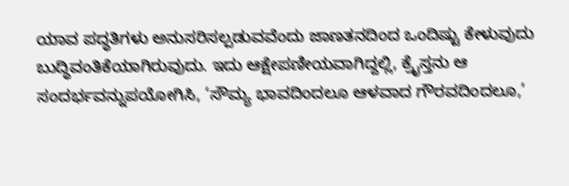ಯಾವ ಪದ್ಧತಿಗಳು ಅನುಸರಿಸಲ್ಪಡುವವೆಂದು ಜಾಣತನದಿಂದ ಒಂದಿಷ್ಟು ಕೇಳುವುದು ಬುದ್ಧಿವಂತಿಕೆಯಾಗಿರುವುದು. ಇದು ಆಕ್ಷೇಪಣೀಯವಾಗಿದ್ದಲ್ಲಿ, ಕ್ರೈಸ್ತನು ಆ ಸಂದರ್ಭವನ್ನುಪಯೋಗಿಸಿ, ‘ಸೌಮ್ಯ ಭಾವದಿಂದಲೂ ಆಳವಾದ ಗೌರವದಿಂದಲೂ,’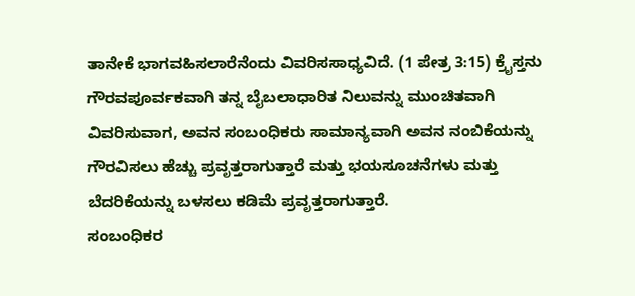ತಾನೇಕೆ ಭಾಗವಹಿಸಲಾರೆನೆಂದು ವಿವರಿಸಸಾಧ್ಯವಿದೆ. (1 ಪೇತ್ರ 3:15) ಕ್ರೈಸ್ತನು ಗೌರವಪೂರ್ವಕವಾಗಿ ತನ್ನ ಬೈಬಲಾಧಾರಿತ ನಿಲುವನ್ನು ಮುಂಚಿತವಾಗಿ ವಿವರಿಸುವಾಗ, ಅವನ ಸಂಬಂಧಿಕರು ಸಾಮಾನ್ಯವಾಗಿ ಅವನ ನಂಬಿಕೆಯನ್ನು ಗೌರವಿಸಲು ಹೆಚ್ಚು ಪ್ರವೃತ್ತರಾಗುತ್ತಾರೆ ಮತ್ತು ಭಯಸೂಚನೆಗಳು ಮತ್ತು ಬೆದರಿಕೆಯನ್ನು ಬಳಸಲು ಕಡಿಮೆ ಪ್ರವೃತ್ತರಾಗುತ್ತಾರೆ.
ಸಂಬಂಧಿಕರ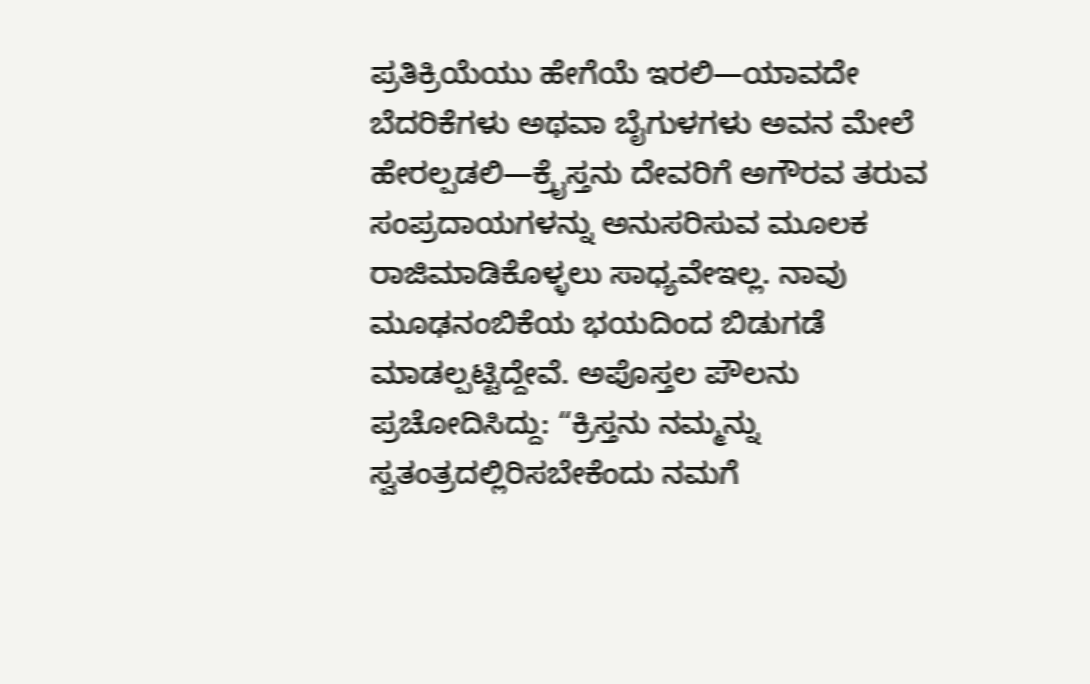ಪ್ರತಿಕ್ರಿಯೆಯು ಹೇಗೆಯೆ ಇರಲಿ—ಯಾವದೇ ಬೆದರಿಕೆಗಳು ಅಥವಾ ಬೈಗುಳಗಳು ಅವನ ಮೇಲೆ ಹೇರಲ್ಪಡಲಿ—ಕ್ರೈಸ್ತನು ದೇವರಿಗೆ ಅಗೌರವ ತರುವ ಸಂಪ್ರದಾಯಗಳನ್ನು ಅನುಸರಿಸುವ ಮೂಲಕ ರಾಜಿಮಾಡಿಕೊಳ್ಳಲು ಸಾಧ್ಯವೇಇಲ್ಲ. ನಾವು ಮೂಢನಂಬಿಕೆಯ ಭಯದಿಂದ ಬಿಡುಗಡೆ ಮಾಡಲ್ಪಟ್ಟಿದ್ದೇವೆ. ಅಪೊಸ್ತಲ ಪೌಲನು ಪ್ರಚೋದಿಸಿದ್ದು: “ಕ್ರಿಸ್ತನು ನಮ್ಮನ್ನು ಸ್ವತಂತ್ರದಲ್ಲಿರಿಸಬೇಕೆಂದು ನಮಗೆ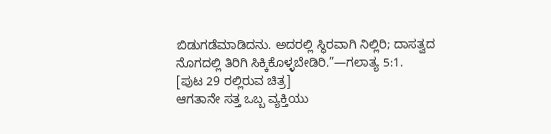ಬಿಡುಗಡೆಮಾಡಿದನು. ಅದರಲ್ಲಿ ಸ್ಥಿರವಾಗಿ ನಿಲ್ಲಿರಿ; ದಾಸತ್ವದ ನೊಗದಲ್ಲಿ ತಿರಿಗಿ ಸಿಕ್ಕಿಕೊಳ್ಳಬೇಡಿರಿ.”—ಗಲಾತ್ಯ 5:1.
[ಪುಟ 29 ರಲ್ಲಿರುವ ಚಿತ್ರ]
ಆಗತಾನೇ ಸತ್ತ ಒಬ್ಬ ವ್ಯಕ್ತಿಯು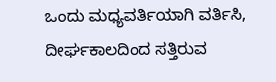ಒಂದು ಮಧ್ಯವರ್ತಿಯಾಗಿ ವರ್ತಿಸಿ, ದೀರ್ಘಕಾಲದಿಂದ ಸತ್ತಿರುವ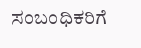ಸಂಬಂಧಿಕರಿಗೆ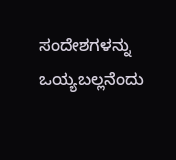ಸಂದೇಶಗಳನ್ನು ಒಯ್ಯಬಲ್ಲನೆಂದು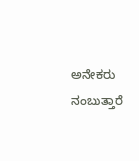ಅನೇಕರು ನಂಬುತ್ತಾರೆ